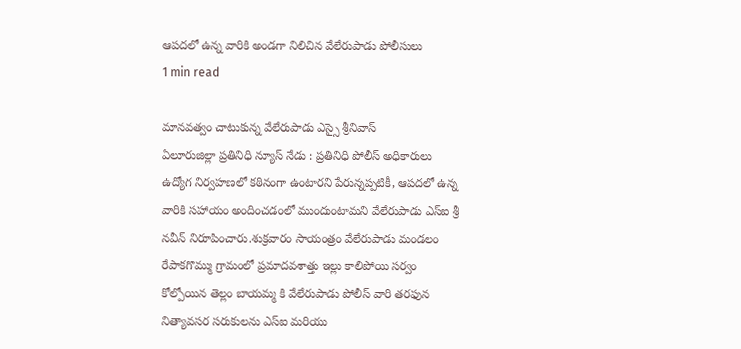ఆపదలో ఉన్న వారికి అండగా నిలిచిన వేలేరుపాడు పోలీసులు
1 min read

మానవత్వం చాటుకున్న వేలేరుపాడు ఎస్సై శ్రీనివాస్
ఏలూరుజిల్లా ప్రతినిధి న్యూస్ నేడు : ప్రతినిధి పోలీస్ అధికారులు ఉద్యోగ నిర్వహణలో కఠినంగా ఉంటారని పేరున్నప్పటికీ, ఆపదలో ఉన్న వారికి సహాయం అందించడంలో ముందుంటామని వేలేరుపాడు ఎస్ఐ శ్రీ నవీన్ నిరూపించారు.శుక్రవారం సాయంత్రం వేలేరుపాడు మండలం రేపాకగొమ్ము గ్రామంలో ప్రమాదవశాత్తు ఇల్లు కాలిపోయి సర్వం కోల్పోయిన తెల్లం బాయమ్మ కి వేలేరుపాడు పోలీస్ వారి తరఫున నిత్యావసర సరుకులను ఎస్ఐ మరియు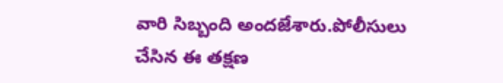వారి సిబ్బంది అందజేశారు.పోలీసులు చేసిన ఈ తక్షణ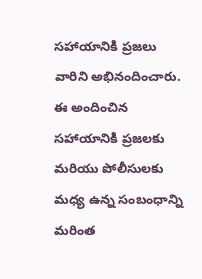సహాయానికి ప్రజలు వారిని అభినందించారు. ఈ అందించిన సహాయానికి ప్రజలకు మరియు పోలీసులకు మధ్య ఉన్న సంబంధాన్ని మరింత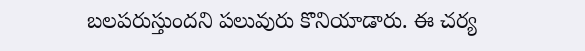బలపరుస్తుందని పలువురు కొనియాడారు. ఈ చర్య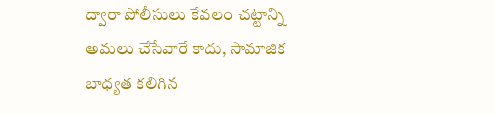ద్వారా పోలీసులు కేవలం చట్టాన్ని అమలు చేసేవారే కాదు, సామాజిక బాధ్యత కలిగిన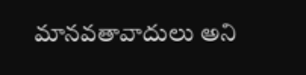మానవతావాదులు అని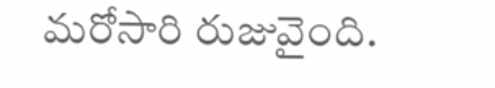మరోసారి రుజువైంది.